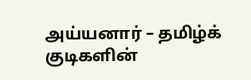அய்யனார் – தமிழ்க் குடிகளின்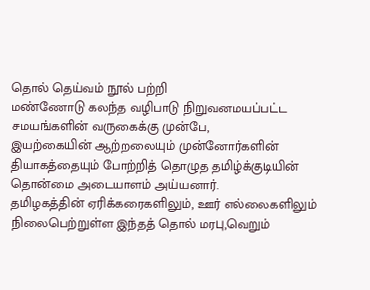தொல் தெய்வம் நூல் பற்றி
மண்ணோடு கலந்த வழிபாடு நிறுவனமயப்பட்ட சமயங்களின் வருகைக்கு முன்பே,
இயற்கையின் ஆற்றலையும் முன்னோர்களின் தியாகத்தையும் போற்றித் தொழுத தமிழ்க்குடியின் தொன்மை அடையாளம் அய்யனார்.
தமிழகத்தின் ஏரிக்கரைகளிலும், ஊர் எல்லைகளிலும் நிலைபெற்றுள்ள இந்தத் தொல் மரபு,வெறும்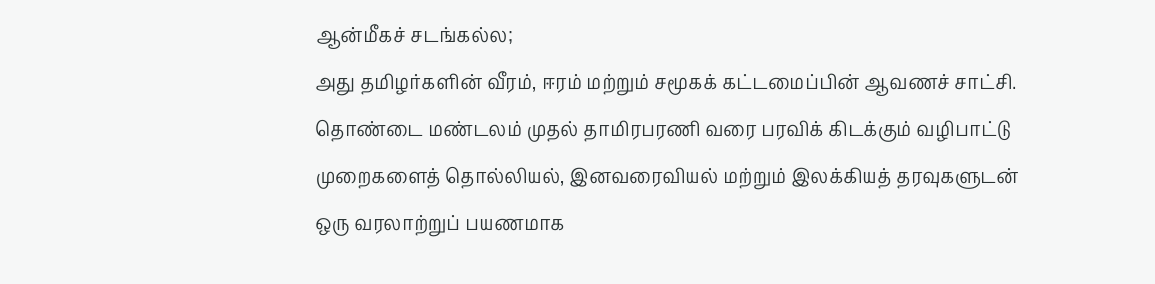ஆன்மீகச் சடங்கல்ல;
அது தமிழர்களின் வீரம், ஈரம் மற்றும் சமூகக் கட்டமைப்பின் ஆவணச் சாட்சி.
தொண்டை மண்டலம் முதல் தாமிரபரணி வரை பரவிக் கிடக்கும் வழிபாட்டு முறைகளைத் தொல்லியல், இனவரைவியல் மற்றும் இலக்கியத் தரவுகளுடன் ஒரு வரலாற்றுப் பயணமாக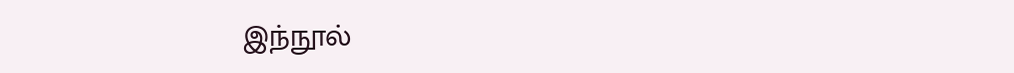இந்நூல்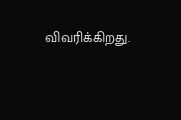விவரிக்கிறது.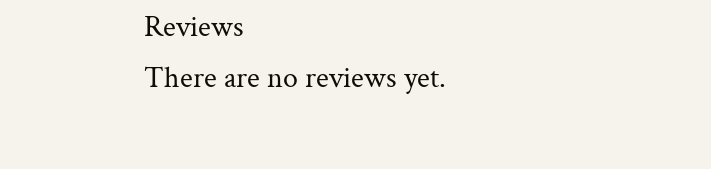Reviews
There are no reviews yet.